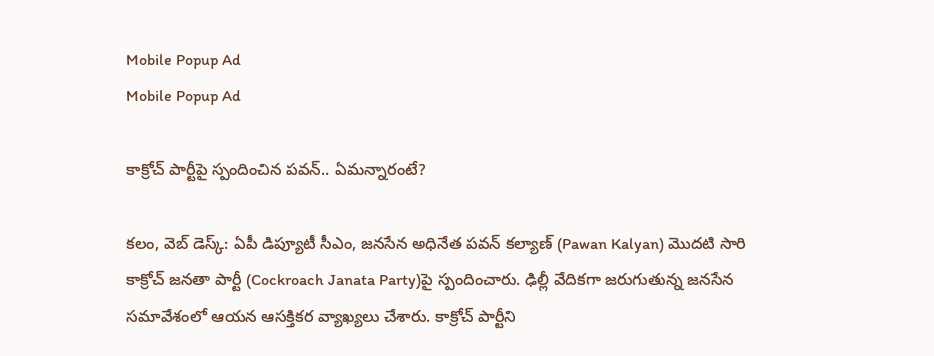Mobile Popup Ad
Mobile Popup Ad

కాక్రోచ్ పార్టీపై స్పందించిన ప‌వ‌న్.. ఏమ‌న్నారంటే?

క‌లం, వెబ్ డెస్క్‌: ఏపీ డిప్యూటీ సీఎం, జ‌న‌సేన అధినేత ప‌వ‌న్ క‌ల్యాణ్ (Pawan Kalyan) మొద‌టి సారి కాక్రోచ్ జ‌న‌తా పార్టీ (Cockroach Janata Party)పై స్పందించారు. ఢిల్లీ వేదిక‌గా జ‌రుగుతున్న జ‌న‌సేన స‌మావేశంలో ఆయ‌న ఆస‌క్తిక‌ర వ్యాఖ్య‌లు చేశారు. కాక్రోచ్ పార్టీని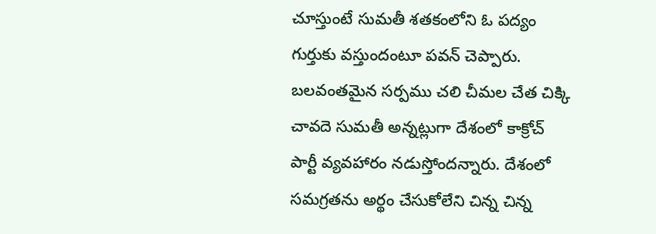చూస్తుంటే సుమ‌తీ శ‌త‌కంలోని ఓ ప‌ద్యం గుర్తుకు వ‌స్తుందంటూ ప‌వ‌న్ చెప్పారు. బ‌ల‌వంత‌మైన స‌ర్ప‌ము చ‌లి చీమ‌ల చేత చిక్కి చావ‌దె సుమ‌తీ అన్న‌ట్లుగా దేశంలో కాక్రోచ్ పార్టీ వ్య‌వ‌హారం న‌డుస్తోంద‌న్నారు. దేశంలో స‌మ‌గ్ర‌త‌ను అర్థం చేసుకోలేని చిన్న చిన్న‌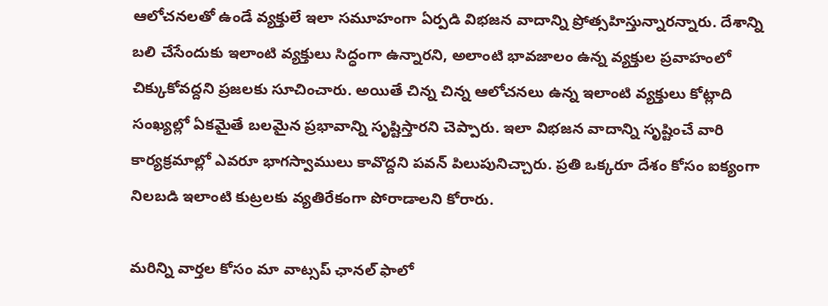ఆలోచ‌న‌ల‌తో ఉండే వ్య‌క్తులే ఇలా స‌మూహంగా ఏర్ప‌డి విభ‌జ‌న వాదాన్ని ప్రోత్స‌హిస్తున్నార‌న్నారు. దేశాన్ని బ‌లి చేసేందుకు ఇలాంటి వ్య‌క్తులు సిద్ధంగా ఉన్నార‌ని, అలాంటి భావ‌జాలం ఉన్న వ్య‌క్తుల ప్ర‌వాహంలో చిక్కుకోవ‌ద్ద‌ని ప్ర‌జ‌ల‌కు సూచించారు. అయితే చిన్న చిన్న ఆలోచ‌న‌లు ఉన్న ఇలాంటి వ్య‌క్తులు కోట్లాది సంఖ్య‌ల్లో ఏక‌మైతే బ‌ల‌మైన ప్ర‌భావాన్ని సృష్టిస్తార‌ని చెప్పారు. ఇలా విభ‌జ‌న వాదాన్ని సృష్టించే వారి కార్య‌క్ర‌మాల్లో ఎవ‌రూ భాగ‌స్వాములు కావొద్ద‌ని ప‌వ‌న్‌ పిలుపునిచ్చారు. ప్ర‌తి ఒక్క‌రూ దేశం కోసం ఐక్యంగా నిల‌బ‌డి ఇలాంటి కుట్ర‌ల‌కు వ్య‌తిరేకంగా పోరాడాల‌ని కోరారు.

మ‌రిన్ని వార్త‌ల కోసం మా వాట్స‌ప్ ఛాన‌ల్ ఫాలో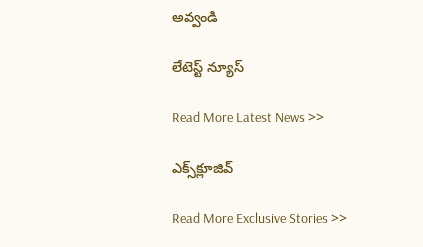అవ్వండి

లేటెస్ట్ న్యూస్‌

Read More Latest News >>

ఎక్స్‌క్లూజివ్‌

Read More Exclusive Stories >>